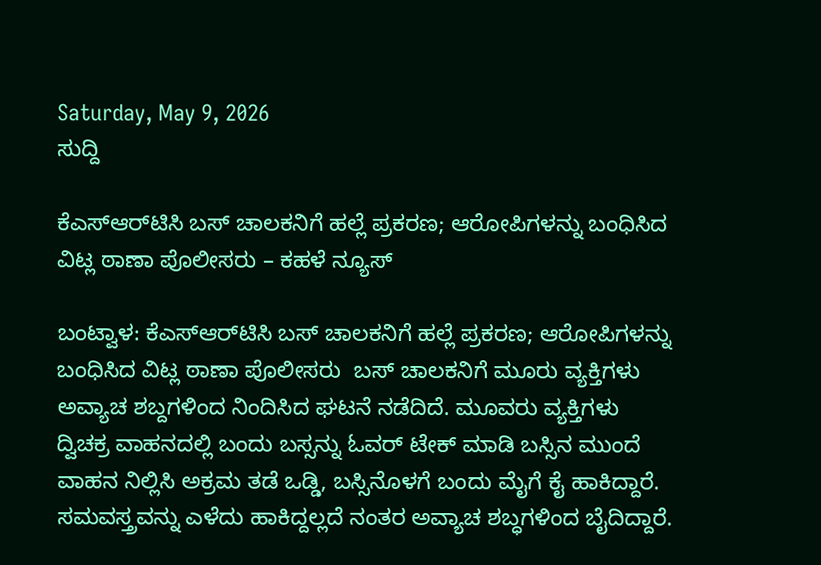Saturday, May 9, 2026
ಸುದ್ದಿ

ಕೆಎಸ್‌ಆರ್‌ಟಿಸಿ ಬಸ್ ಚಾಲಕನಿಗೆ ಹಲ್ಲೆ ಪ್ರಕರಣ; ಆರೋಪಿಗಳನ್ನು ಬಂಧಿಸಿದ ವಿಟ್ಲ ಠಾಣಾ ಪೊಲೀಸರು – ಕಹಳೆ ನ್ಯೂಸ್

ಬಂಟ್ವಾಳ: ಕೆಎಸ್‌ಆರ್‌ಟಿಸಿ ಬಸ್ ಚಾಲಕನಿಗೆ ಹಲ್ಲೆ ಪ್ರಕರಣ; ಆರೋಪಿಗಳನ್ನು ಬಂಧಿಸಿದ ವಿಟ್ಲ ಠಾಣಾ ಪೊಲೀಸರು  ಬಸ್ ಚಾಲಕನಿಗೆ ಮೂರು ವ್ಯಕ್ತಿಗಳು ಅವ್ಯಾಚ ಶಬ್ದಗಳಿಂದ ನಿಂದಿಸಿದ ಘಟನೆ ನಡೆದಿದೆ. ಮೂವರು ವ್ಯಕ್ತಿಗಳು ದ್ವಿಚಕ್ರ ವಾಹನದಲ್ಲಿ ಬಂದು ಬಸ್ಸನ್ನು ಓವರ್ ಟೇಕ್ ಮಾಡಿ ಬಸ್ಸಿನ ಮುಂದೆ ವಾಹನ ನಿಲ್ಲಿಸಿ ಅಕ್ರಮ ತಡೆ ಒಡ್ಡಿ, ಬಸ್ಸಿನೊಳಗೆ ಬಂದು ಮೈಗೆ ಕೈ ಹಾಕಿದ್ದಾರೆ. ಸಮವಸ್ತ್ರವನ್ನು ಎಳೆದು ಹಾಕಿದ್ದಲ್ಲದೆ ನಂತರ ಅವ್ಯಾಚ ಶಬ್ಧಗಳಿಂದ ಬೈದಿದ್ದಾರೆ.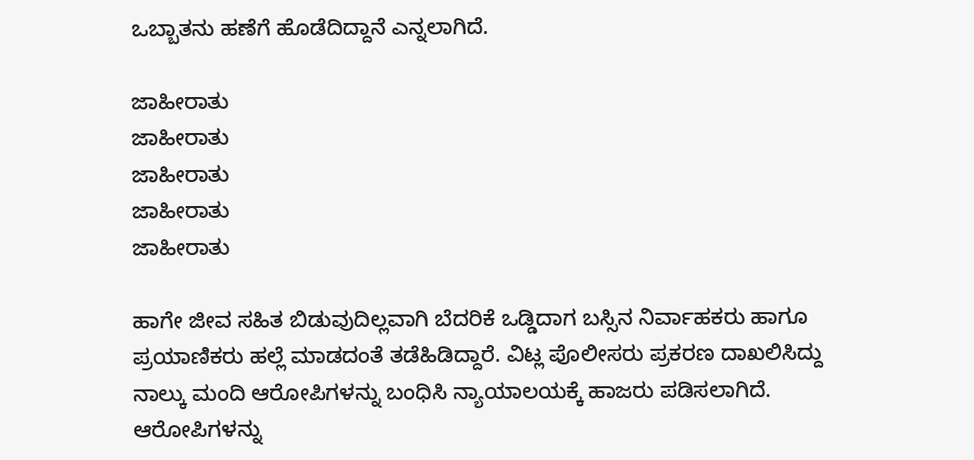ಒಬ್ಬಾತನು ಹಣೆಗೆ ಹೊಡೆದಿದ್ದಾನೆ ಎನ್ನಲಾಗಿದೆ.

ಜಾಹೀರಾತು
ಜಾಹೀರಾತು
ಜಾಹೀರಾತು
ಜಾಹೀರಾತು
ಜಾಹೀರಾತು

ಹಾಗೇ ಜೀವ ಸಹಿತ ಬಿಡುವುದಿಲ್ಲವಾಗಿ ಬೆದರಿಕೆ ಒಡ್ಡಿದಾಗ ಬಸ್ಸಿನ ನಿರ್ವಾಹಕರು ಹಾಗೂ ಪ್ರಯಾಣಿಕರು ಹಲ್ಲೆ ಮಾಡದಂತೆ ತಡೆಹಿಡಿದ್ದಾರೆ. ವಿಟ್ಲ ಪೊಲೀಸರು ಪ್ರಕರಣ ದಾಖಲಿಸಿದ್ದು ನಾಲ್ಕು ಮಂದಿ ಆರೋಪಿಗಳನ್ನು ಬಂಧಿಸಿ ನ್ಯಾಯಾಲಯಕ್ಕೆ ಹಾಜರು ಪಡಿಸಲಾಗಿದೆ. ಆರೋಪಿಗಳನ್ನು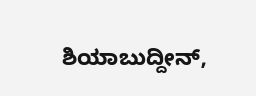ಶಿಯಾಬುದ್ದೀನ್,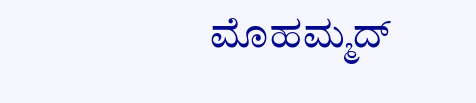ಮೊಹಮ್ಮದ್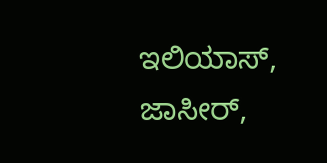ಇಲಿಯಾಸ್, ಜಾಸೀರ್,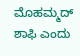ಮೊಹಮ್ಮದ್ ಶಾಫಿ ಎಂದು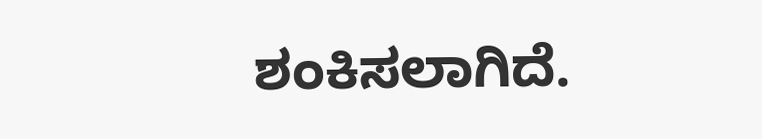ಶಂಕಿಸಲಾಗಿದೆ.